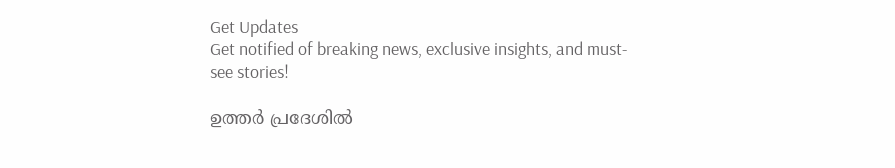Get Updates
Get notified of breaking news, exclusive insights, and must-see stories!

ഉത്തർ പ്രദേശിൽ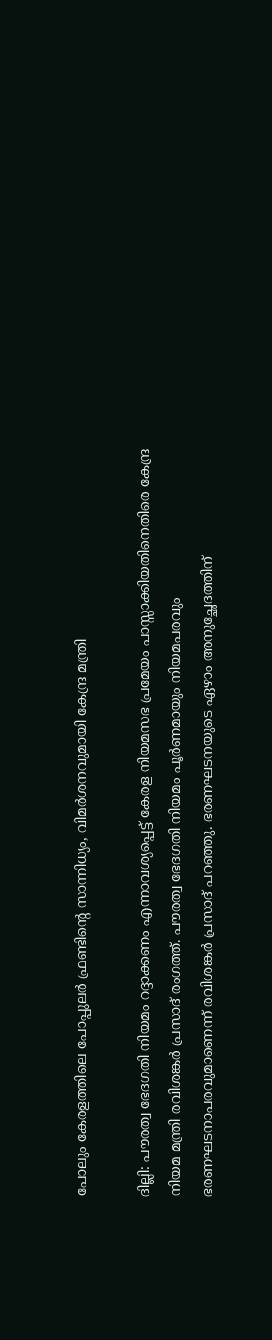പോലും കേരളത്തിലെ പോപ്പുലർ ഫ്രണ്ടിന്റെ സാന്നിധ്യം, വിമർശനവുമായി കേന്ദ്ര മന്ത്രി

ദില്ലി: പൗരത്വ ഭേദഗതി നിയമം റദ്ദാക്കണം എന്നാവശ്യപ്പെട്ട് കേരള നിയമസഭ പ്രമേയം പാസ്സാക്കിയതിനെതിരെ കേന്ദ്ര നിയമ മന്ത്രി രവിശങ്കര്‍ പ്രസാദ് രംഗത്ത്. പൗരത്വ ഭേദഗതി നിയമം പൂര്‍ണമായും നിയമപരവും ഭരണഘടനാപരവുമാണെന്ന് രവിശങ്കര്‍ പ്രസാദ് പറഞ്ഞു. ഭരണഘടനയുടെ ഏഴാം അനുച്ഛേദത്തിന്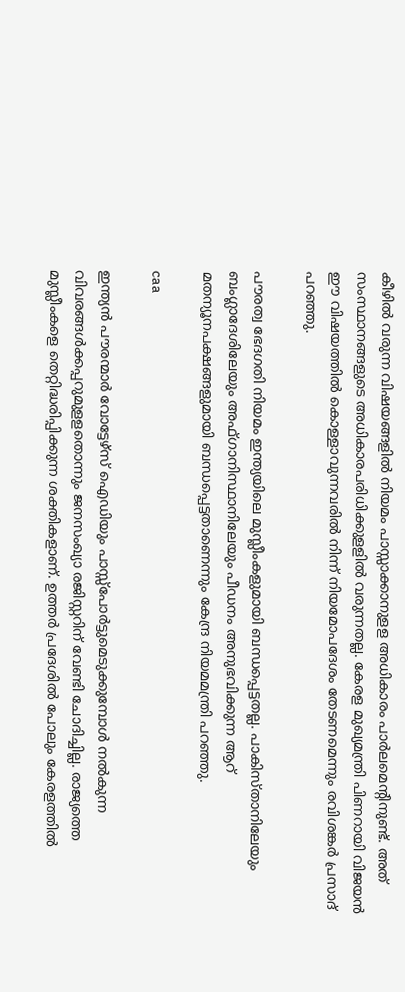കീഴില്‍ വരുന്ന വിഷയങ്ങളില്‍ നിയമം പാസ്സാക്കാനുളള അധികാരം പാര്‍ലമെന്റിനുണ്ട്. അത് സംസ്ഥാനങ്ങളുടെ അധികാരപരിധിക്കുളളില്‍ വരുന്നതല്ല. കേരള മുഖ്യമന്ത്രി പിണറായി വിജയന്‍ ഈ വിഷയത്തില്‍ കൊള്ളാവുന്നവരില്‍ നിന്ന് നിയമോപദേശം തേടണമെന്നും രവിശങ്കര്‍ പ്രസാദ് പറഞ്ഞു.

പൗരത്വ ഭേദഗതി നിയമം ഇന്ത്യയിലെ മുസ്ലീംകളുമായി ബന്ധപ്പെട്ടതല്ല. പാകിസ്താനിലേയും ബംഗ്ലാദേശിലേയും അഫ്ഗാനിസ്ഥാനിലേയും പീഡനം അനുഭവിക്കുന്ന ആറ് മതന്യൂനപക്ഷങ്ങളുമായി ബന്ധപ്പെട്ടതാണെന്നും കേന്ദ്ര നിയമമന്ത്രി പറഞ്ഞു.

caa

ഇന്ത്യന്‍ പൗരന്മാര്‍ വോട്ടേഴ്‌സ് ഐഡിയും പാസ്സ്‌പോര്‍ട്ടുമെടുക്കുമ്പോള്‍ നല്‍കുന്ന വിവരങ്ങള്‍ക്കപ്പറുമുളളതൊന്നും ജനസംഖ്യാ രജിസ്റ്ററിന് വേണ്ടി ചോദിച്ചില്ല. രാജ്യത്തെ മുസ്ലീംകളെ തെറ്റിദ്ധരിപ്പിക്കുന്ന ശക്തികളാണ്. ഉത്തര്‍ പ്രദേശില്‍ പോലും കേരളത്തില്‍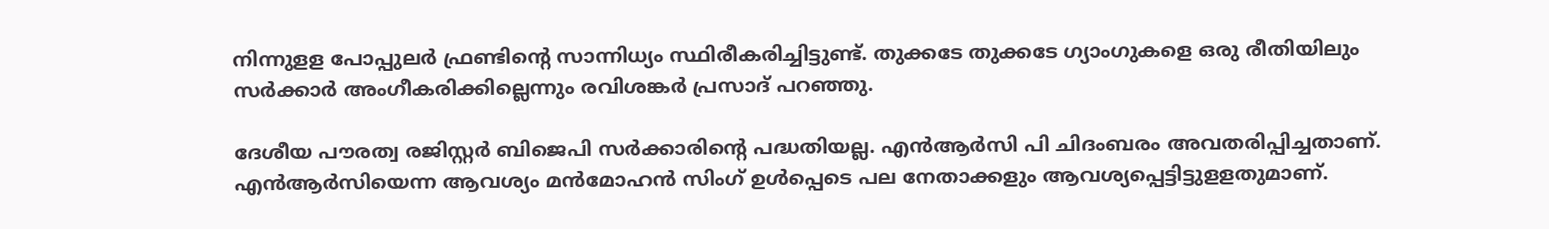നിന്നുളള പോപ്പുലര്‍ ഫ്രണ്ടിന്റെ സാന്നിധ്യം സ്ഥിരീകരിച്ചിട്ടുണ്ട്. തുക്കടേ തുക്കടേ ഗ്യാംഗുകളെ ഒരു രീതിയിലും സര്‍ക്കാര്‍ അംഗീകരിക്കില്ലെന്നും രവിശങ്കര്‍ പ്രസാദ് പറഞ്ഞു.

ദേശീയ പൗരത്വ രജിസ്റ്റര്‍ ബിജെപി സര്‍ക്കാരിന്റെ പദ്ധതിയല്ല. എന്‍ആര്‍സി പി ചിദംബരം അവതരിപ്പിച്ചതാണ്. എന്‍ആര്‍സിയെന്ന ആവശ്യം മന്‍മോഹന്‍ സിംഗ് ഉള്‍പ്പെടെ പല നേതാക്കളും ആവശ്യപ്പെട്ടിട്ടുളളതുമാണ്.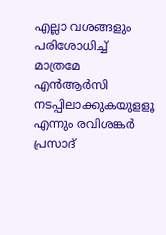എല്ലാ വശങ്ങളും പരിശോധിച്ച് മാത്രമേ എന്‍ആര്‍സി നടപ്പിലാക്കുകയുളളൂ എന്നും രവിശങ്കര്‍ പ്രസാദ്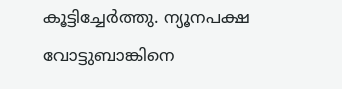കൂട്ടിച്ചേര്‍ത്തു. ന്യൂനപക്ഷ വോട്ടുബാങ്കിനെ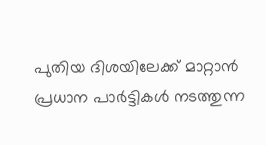പുതിയ ദിശയിലേക്ക് മാറ്റാന്‍ പ്രധാന പാര്‍ട്ടികള്‍ നടത്തുന്ന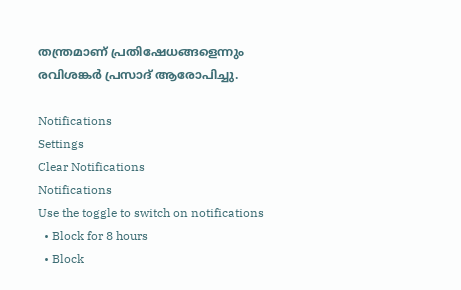തന്ത്രമാണ് പ്രതിഷേധങ്ങളെന്നും രവിശങ്കര്‍ പ്രസാദ് ആരോപിച്ചു.

Notifications
Settings
Clear Notifications
Notifications
Use the toggle to switch on notifications
  • Block for 8 hours
  • Block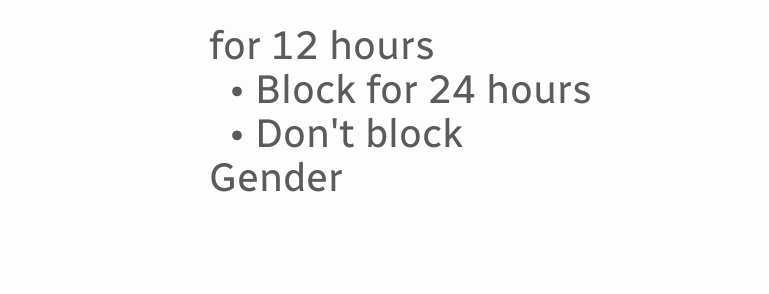for 12 hours
  • Block for 24 hours
  • Don't block
Gender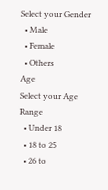Select your Gender
  • Male
  • Female
  • Others
Age
Select your Age Range
  • Under 18
  • 18 to 25
  • 26 to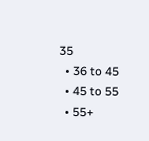35
  • 36 to 45
  • 45 to 55
  • 55+